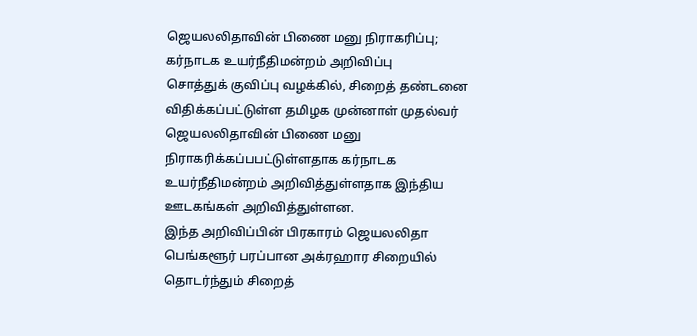ஜெயலலிதாவின் பிணை மனு நிராகரிப்பு; கர்நாடக உயர்நீதிமன்றம் அறிவிப்பு
சொத்துக் குவிப்பு வழக்கில், சிறைத் தண்டனை விதிக்கப்பட்டுள்ள தமிழக முன்னாள் முதல்வர் ஜெயலலிதாவின் பிணை மனு நிராகரிக்கப்பபட்டுள்ளதாக கர்நாடக உயர்நீதிமன்றம் அறிவித்துள்ளதாக இந்திய ஊடகங்கள் அறிவித்துள்ளன.
இந்த அறிவிப்பின் பிரகாரம் ஜெயலலிதா பெங்களூர் பரப்பான அக்ரஹார சிறையில் தொடர்ந்தும் சிறைத்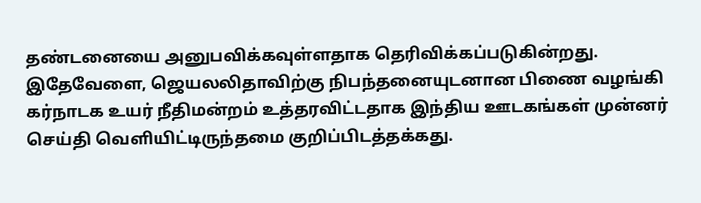தண்டனையை அனுபவிக்கவுள்ளதாக தெரிவிக்கப்படுகின்றது.
இதேவேளை, ஜெயலலிதாவிற்கு நிபந்தனையுடனான பிணை வழங்கி கர்நாடக உயர் நீதிமன்றம் உத்தரவிட்டதாக இந்திய ஊடகங்கள் முன்னர் செய்தி வெளியிட்டிருந்தமை குறிப்பிடத்தக்கது.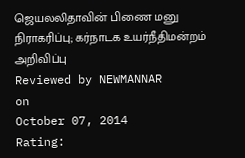ஜெயலலிதாவின் பிணை மனு நிராகரிப்பு; கர்நாடக உயர்நீதிமன்றம் அறிவிப்பு
Reviewed by NEWMANNAR
on
October 07, 2014
Rating: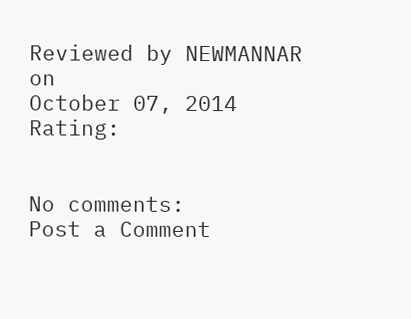Reviewed by NEWMANNAR
on
October 07, 2014
Rating:


No comments:
Post a Comment